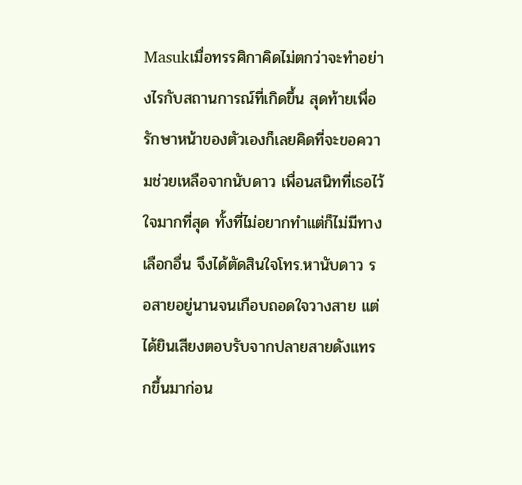Masukเมื่อทรรศิกาคิดไม่ตกว่าจะทำอย่างไรกับสถานการณ์ที่เกิดขึ้น สุดท้ายเพื่อรักษาหน้าของตัวเองก็เลยคิดที่จะขอความช่วยเหลือจากนับดาว เพื่อนสนิทที่เธอไว้ใจมากที่สุด ทั้งที่ไม่อยากทำแต่ก็ไม่มีทางเลือกอื่น จึงได้ตัดสินใจโทร.หานับดาว รอสายอยู่นานจนเกือบถอดใจวางสาย แต่ได้ยินเสียงตอบรับจากปลายสายดังแทรกขึ้นมาก่อน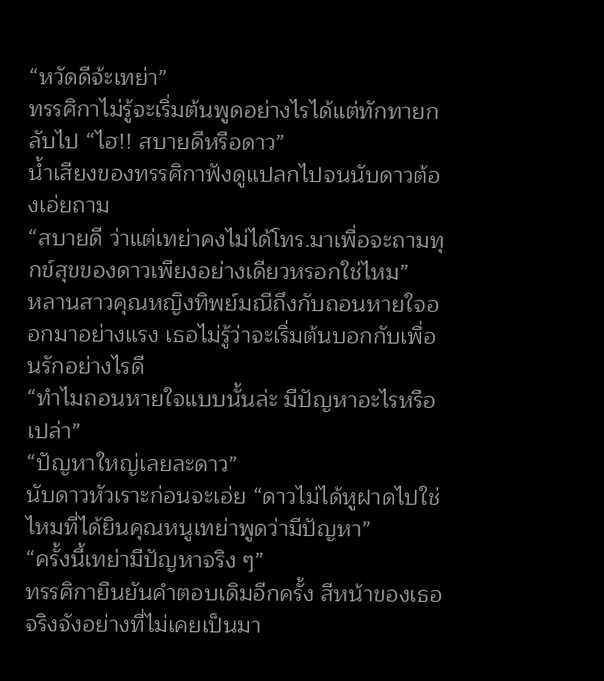“หวัดดีจ้ะเทย่า”
ทรรศิกาไม่รู้จะเริ่มต้นพูดอย่างไรได้แต่ทักทายกลับไป “ไฮ!! สบายดีหรือดาว”
น้ำเสียงของทรรศิกาฟังดูแปลกไปจนนับดาวต้องเอ่ยถาม
“สบายดี ว่าแต่เทย่าคงไม่ได้โทร.มาเพื่อจะถามทุกข์สุขของดาวเพียงอย่างเดียวหรอกใช่ไหม”
หลานสาวคุณหญิงทิพย์มณีถึงกับถอนหายใจออกมาอย่างแรง เธอไม่รู้ว่าจะเริ่มต้นบอกกับเพื่อนรักอย่างไรดี
“ทำไมถอนหายใจแบบนั้นล่ะ มีปัญหาอะไรหรือเปล่า”
“ปัญหาใหญ่เลยละดาว”
นับดาวหัวเราะก่อนจะเอ่ย “ดาวไม่ได้หูฝาดไปใช่ไหมที่ได้ยินคุณหนูเทย่าพูดว่ามีปัญหา”
“ครั้งนี้เทย่ามีปัญหาจริง ๆ”
ทรรศิกายืนยันคำตอบเดิมอีกครั้ง สีหน้าของเธอจริงจังอย่างที่ไม่เคยเป็นมา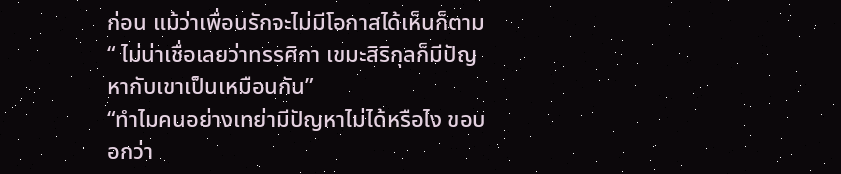ก่อน แม้ว่าเพื่อนรักจะไม่มีโอกาสได้เห็นก็ตาม
“ ไม่น่าเชื่อเลยว่าทรรศิกา เขมะสิริกุลก็มีปัญหากับเขาเป็นเหมือนกัน”
“ทำไมคนอย่างเทย่ามีปัญหาไม่ได้หรือไง ขอบอกว่า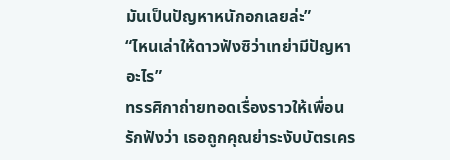มันเป็นปัญหาหนักอกเลยล่ะ”
“ไหนเล่าให้ดาวฟังซิว่าเทย่ามีปัญหาอะไร”
ทรรศิกาถ่ายทอดเรื่องราวให้เพื่อนรักฟังว่า เธอถูกคุณย่าระงับบัตรเคร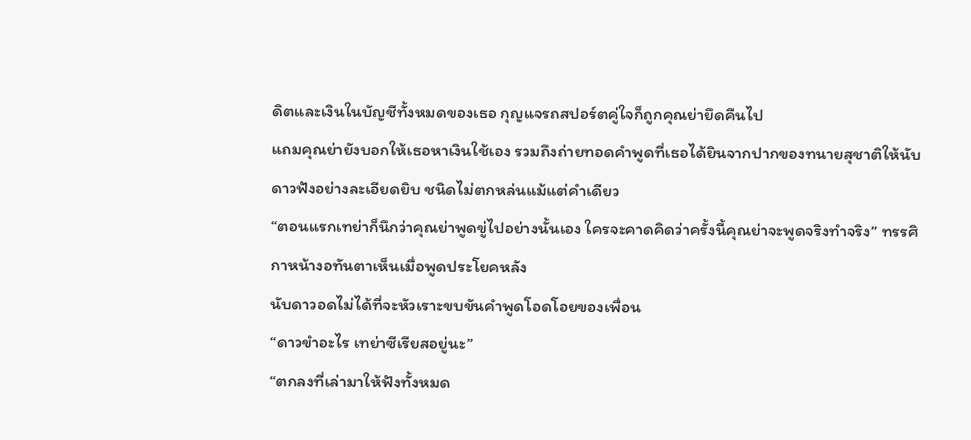ดิตและเงินในบัญชีทั้งหมดของเธอ กุญแจรถสปอร์ตคู่ใจก็ถูกคุณย่ายึดคืนไป
แถมคุณย่ายังบอกให้เธอหาเงินใช้เอง รวมถึงถ่ายทอดคำพูดที่เธอได้ยินจากปากของทนายสุชาติให้นับดาวฟังอย่างละเอียดยิบ ชนิดไม่ตกหล่นแม้แต่คำเดียว
“ตอนแรกเทย่าก็นึกว่าคุณย่าพูดขู่ไปอย่างนั้นเอง ใครจะคาดคิดว่าครั้งนี้คุณย่าจะพูดจริงทำจริง” ทรรศิกาหน้างอทันตาเห็นเมื่อพูดประโยคหลัง
นับดาวอดไม่ได้ที่จะหัวเราะขบขันคำพูดโอดโอยของเพื่อน
“ดาวขำอะไร เทย่าซีเรียสอยู่นะ”
“ตกลงที่เล่ามาให้ฟังทั้งหมด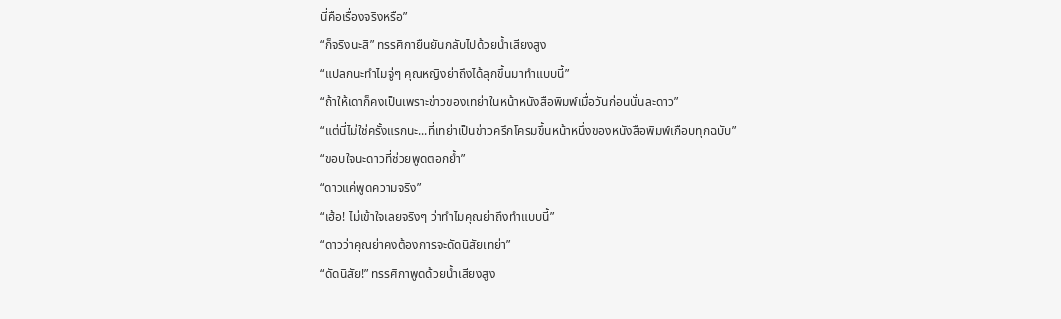นี่คือเรื่องจริงหรือ”
“ก็จริงนะสิ” ทรรศิกายืนยันกลับไปด้วยน้ำเสียงสูง
“แปลกนะทำไมจู่ๆ คุณหญิงย่าถึงได้ลุกขึ้นมาทำแบบนี้”
“ถ้าให้เดาก็คงเป็นเพราะข่าวของเทย่าในหน้าหนังสือพิมพ์เมื่อวันก่อนนั่นละดาว”
“แต่นี่ไม่ใช่ครั้งแรกนะ...ที่เทย่าเป็นข่าวครึกโครมขึ้นหน้าหนึ่งของหนังสือพิมพ์เกือบทุกฉบับ”
“ขอบใจนะดาวที่ช่วยพูดตอกย้ำ”
“ดาวแค่พูดความจริง”
“เฮ้อ! ไม่เข้าใจเลยจริงๆ ว่าทำไมคุณย่าถึงทำแบบนี้”
“ดาวว่าคุณย่าคงต้องการจะดัดนิสัยเทย่า”
“ดัดนิสัย!” ทรรศิกาพูดด้วยน้ำเสียงสูง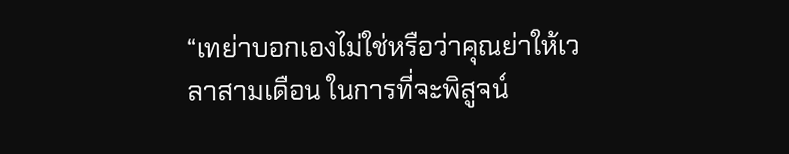“เทย่าบอกเองไม่ใช่หรือว่าคุณย่าให้เวลาสามเดือน ในการที่จะพิสูจน์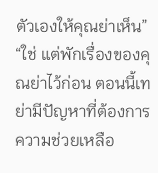ตัวเองให้คุณย่าเห็น”
“ใช่ แต่พักเรื่องของคุณย่าไว้ก่อน ตอนนี้เทย่ามีปัญหาที่ต้องการความช่วยเหลือ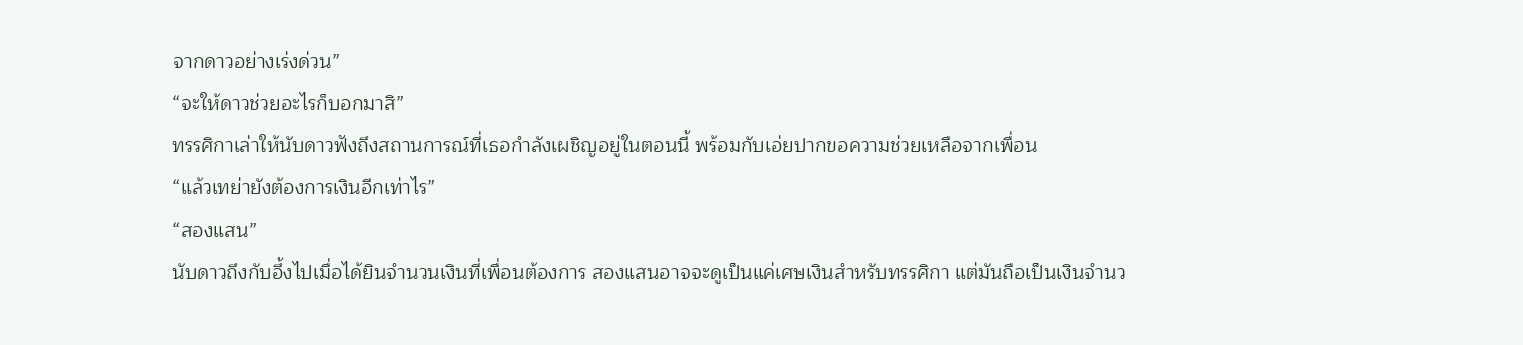จากดาวอย่างเร่งด่วน”
“จะให้ดาวช่วยอะไรก็บอกมาสิ”
ทรรศิกาเล่าให้นับดาวฟังถึงสถานการณ์ที่เธอกำลังเผชิญอยู่ในตอนนี้ พร้อมกับเอ่ยปากขอความช่วยเหลือจากเพื่อน
“แล้วเทย่ายังต้องการเงินอีกเท่าไร”
“สองแสน”
นับดาวถึงกับอึ้งไปเมื่อได้ยินจำนวนเงินที่เพื่อนต้องการ สองแสนอาจจะดูเป็นแค่เศษเงินสำหรับทรรศิกา แต่มันถือเป็นเงินจำนว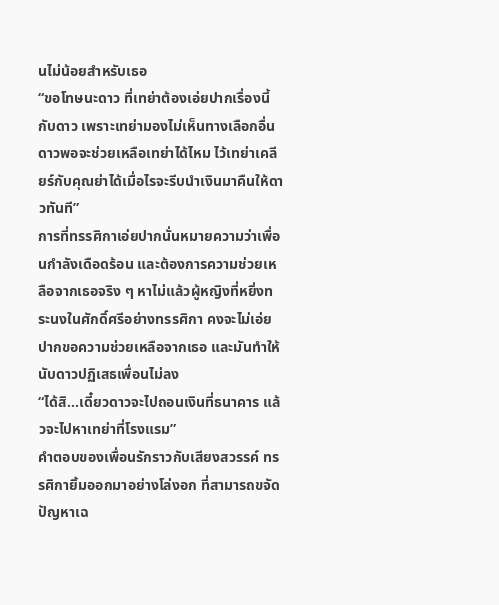นไม่น้อยสำหรับเธอ
“ขอโทษนะดาว ที่เทย่าต้องเอ่ยปากเรื่องนี้กับดาว เพราะเทย่ามองไม่เห็นทางเลือกอื่น ดาวพอจะช่วยเหลือเทย่าได้ไหม ไว้เทย่าเคลียร์กับคุณย่าได้เมื่อไรจะรีบนำเงินมาคืนให้ดาวทันที”
การที่ทรรศิกาเอ่ยปากนั่นหมายความว่าเพื่อนกำลังเดือดร้อน และต้องการความช่วยเหลือจากเธอจริง ๆ หาไม่แล้วผู้หญิงที่หยิ่งทระนงในศักดิ์ศรีอย่างทรรศิกา คงจะไม่เอ่ยปากขอความช่วยเหลือจากเธอ และมันทำให้นับดาวปฏิเสธเพื่อนไม่ลง
“ได้สิ...เดี๋ยวดาวจะไปถอนเงินที่ธนาคาร แล้วจะไปหาเทย่าที่โรงแรม”
คำตอบของเพื่อนรักราวกับเสียงสวรรค์ ทรรศิกายิ้มออกมาอย่างโล่งอก ที่สามารถขจัดปัญหาเฉ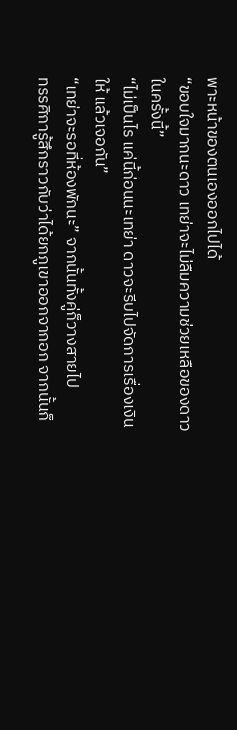พาะหน้าของตนเองออกไปได้
“ขอบใจมากนะดาว เทย่าจะไม่ลืมความช่วยเหลือของดาวในครั้งนี้”
“ไม่เป็นไร แค่นี้ก่อนนะเทย่า ดาวจะรีบไปจัดการเรื่องเงินให้ แล้วเจอกัน”
“เทย่าจะรอที่ห้องพักนะ” จากนั้นทั้งคู่ก็วางสายไป
ทรรศิการู้สึกราวกับว่าได้ยกภูเขาออกจากอก จากนั้นก็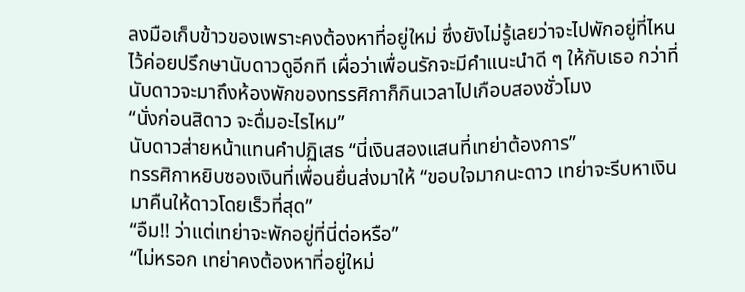ลงมือเก็บข้าวของเพราะคงต้องหาที่อยู่ใหม่ ซึ่งยังไม่รู้เลยว่าจะไปพักอยู่ที่ไหน ไว้ค่อยปรึกษานับดาวดูอีกที เผื่อว่าเพื่อนรักจะมีคำแนะนำดี ๆ ให้กับเธอ กว่าที่นับดาวจะมาถึงห้องพักของทรรศิกาก็กินเวลาไปเกือบสองชั่วโมง
“นั่งก่อนสิดาว จะดื่มอะไรไหม”
นับดาวส่ายหน้าแทนคำปฏิเสธ “นี่เงินสองแสนที่เทย่าต้องการ”
ทรรศิกาหยิบซองเงินที่เพื่อนยื่นส่งมาให้ “ขอบใจมากนะดาว เทย่าจะรีบหาเงินมาคืนให้ดาวโดยเร็วที่สุด”
“อืม!! ว่าแต่เทย่าจะพักอยู่ที่นี่ต่อหรือ”
“ไม่หรอก เทย่าคงต้องหาที่อยู่ใหม่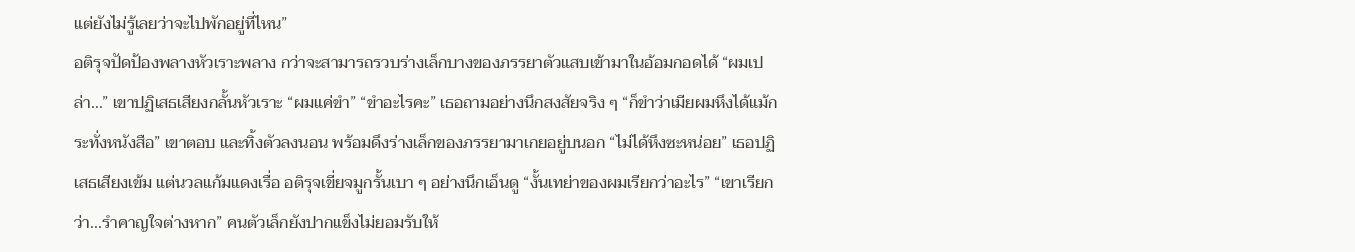แต่ยังไม่รู้เลยว่าจะไปพักอยู่ที่ไหน”
อติรุจปัดป้องพลางหัวเราะพลาง กว่าจะสามารถรวบร่างเล็กบางของภรรยาตัวแสบเข้ามาในอ้อมกอดได้ “ผมเปล่า...” เขาปฏิเสธเสียงกลั้นหัวเราะ “ผมแค่ขำ” “ขำอะไรคะ” เธอถามอย่างนึกสงสัยจริง ๆ “ก็ขำว่าเมียผมหึงได้แม้กระทั่งหนังสือ” เขาตอบ และทิ้งตัวลงนอน พร้อมดึงร่างเล็กของภรรยามาเกยอยู่บนอก “ไม่ได้หึงซะหน่อย” เธอปฏิเสธเสียงเข้ม แต่นวลแก้มแดงเรื่อ อติรุจเขี่ยจมูกรั้นเบา ๆ อย่างนึกเอ็นดู “งั้นเทย่าของผมเรียกว่าอะไร” “เขาเรียกว่า...รำคาญใจต่างหาก” คนตัวเล็กยังปากแข็งไม่ยอมรับให้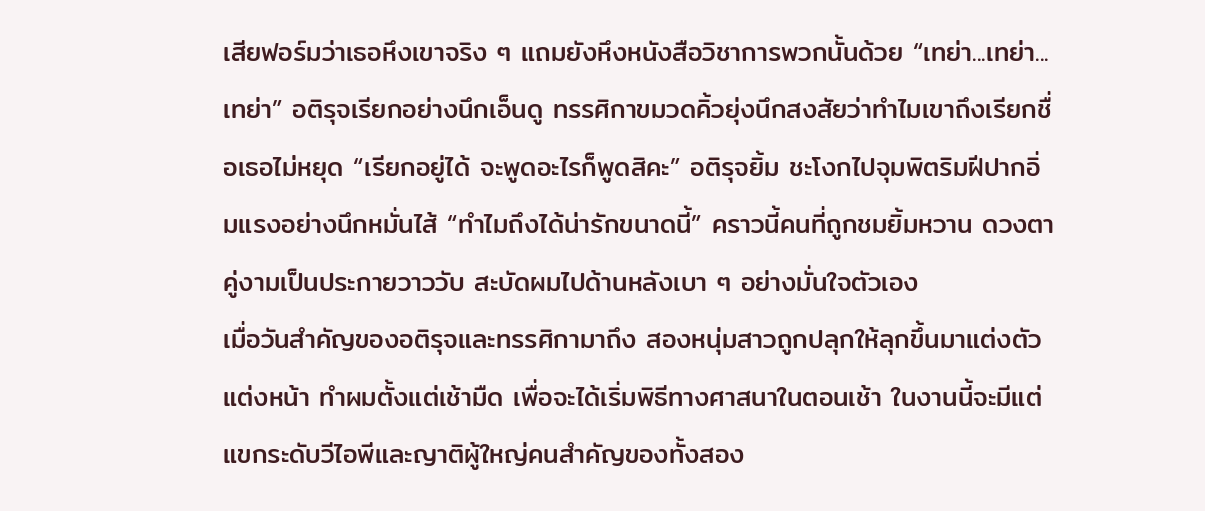เสียฟอร์มว่าเธอหึงเขาจริง ๆ แถมยังหึงหนังสือวิชาการพวกนั้นด้วย “เทย่า...เทย่า...เทย่า” อติรุจเรียกอย่างนึกเอ็นดู ทรรศิกาขมวดคิ้วยุ่งนึกสงสัยว่าทำไมเขาถึงเรียกชื่อเธอไม่หยุด “เรียกอยู่ได้ จะพูดอะไรก็พูดสิคะ” อติรุจยิ้ม ชะโงกไปจุมพิตริมฝีปากอิ่มแรงอย่างนึกหมั่นไส้ “ทำไมถึงได้น่ารักขนาดนี้” คราวนี้คนที่ถูกชมยิ้มหวาน ดวงตาคู่งามเป็นประกายวาววับ สะบัดผมไปด้านหลังเบา ๆ อย่างมั่นใจตัวเอง
เมื่อวันสำคัญของอติรุจและทรรศิกามาถึง สองหนุ่มสาวถูกปลุกให้ลุกขึ้นมาแต่งตัว แต่งหน้า ทำผมตั้งแต่เช้ามืด เพื่อจะได้เริ่มพิธีทางศาสนาในตอนเช้า ในงานนี้จะมีแต่แขกระดับวีไอพีและญาติผู้ใหญ่คนสำคัญของทั้งสอง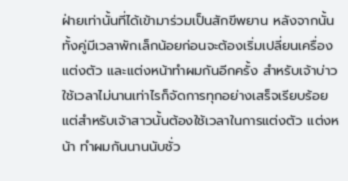ฝ่ายเท่านั้นที่ได้เข้ามาร่วมเป็นสักขีพยาน หลังจากนั้นทั้งคู่มีเวลาพักเล็กน้อยก่อนจะต้องเริ่มเปลี่ยนเครื่องแต่งตัว และแต่งหน้าทำผมกันอีกครั้ง สำหรับเจ้าบ่าวใช้เวลาไม่นานเท่าไรก็จัดการทุกอย่างเสร็จเรียบร้อย แต่สำหรับเจ้าสาวนั้นต้องใช้เวลาในการแต่งตัว แต่งหน้า ทำผมกันนานนับชั่ว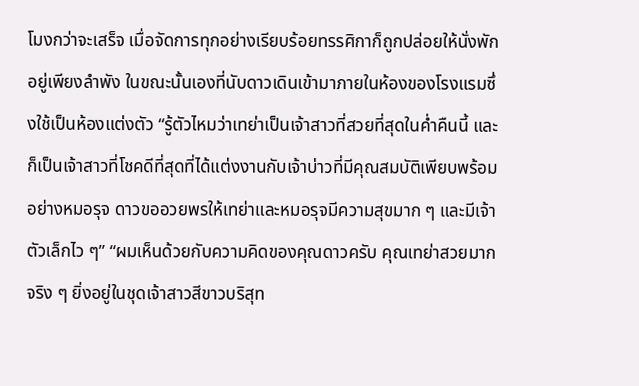โมงกว่าจะเสร็จ เมื่อจัดการทุกอย่างเรียบร้อยทรรศิกาก็ถูกปล่อยให้นั่งพักอยู่เพียงลำพัง ในขณะนั้นเองที่นับดาวเดินเข้ามาภายในห้องของโรงแรมซึ่งใช้เป็นห้องแต่งตัว “รู้ตัวไหมว่าเทย่าเป็นเจ้าสาวที่สวยที่สุดในค่ำคืนนี้ และก็เป็นเจ้าสาวที่โชคดีที่สุดที่ได้แต่งงานกับเจ้าบ่าวที่มีคุณสมบัติเพียบพร้อมอย่างหมอรุจ ดาวขออวยพรให้เทย่าและหมอรุจมีความสุขมาก ๆ และมีเจ้าตัวเล็กไว ๆ” “ผมเห็นด้วยกับความคิดของคุณดาวครับ คุณเทย่าสวยมากจริง ๆ ยิ่งอยู่ในชุดเจ้าสาวสีขาวบริสุท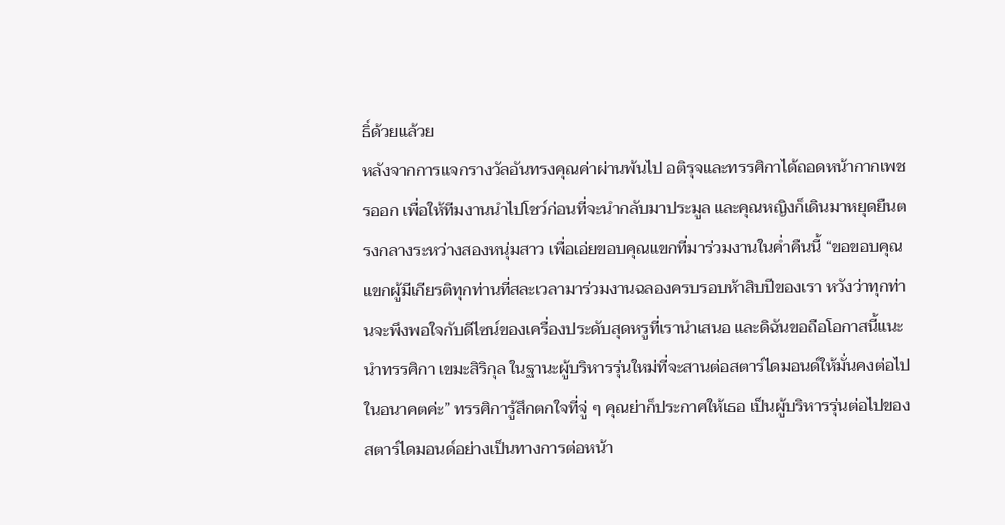ธิ์ด้วยแล้วย
หลังจากการแจกรางวัลอันทรงคุณค่าผ่านพ้นไป อติรุจและทรรศิกาได้ถอดหน้ากากเพชรออก เพื่อให้ทีมงานนำไปโชว์ก่อนที่จะนำกลับมาประมูล และคุณหญิงก็เดินมาหยุดยืนตรงกลางระหว่างสองหนุ่มสาว เพื่อเอ่ยขอบคุณแขกที่มาร่วมงานในค่ำคืนนี้ “ขอขอบคุณแขกผู้มีเกียรติทุกท่านที่สละเวลามาร่วมงานฉลองครบรอบห้าสิบปีของเรา หวังว่าทุกท่านจะพึงพอใจกับดีไซน์ของเครื่องประดับสุดหรูที่เรานำเสนอ และดิฉันขอถือโอกาสนี้แนะนำทรรศิกา เขมะสิริกุล ในฐานะผู้บริหารรุ่นใหม่ที่จะสานต่อสตาร์ไดมอนด์ให้มั่นคงต่อไปในอนาคตค่ะ” ทรรศิการู้สึกตกใจที่จู่ ๆ คุณย่าก็ประกาศให้เธอ เป็นผู้บริหารรุ่นต่อไปของสตาร์ไดมอนด์อย่างเป็นทางการต่อหน้า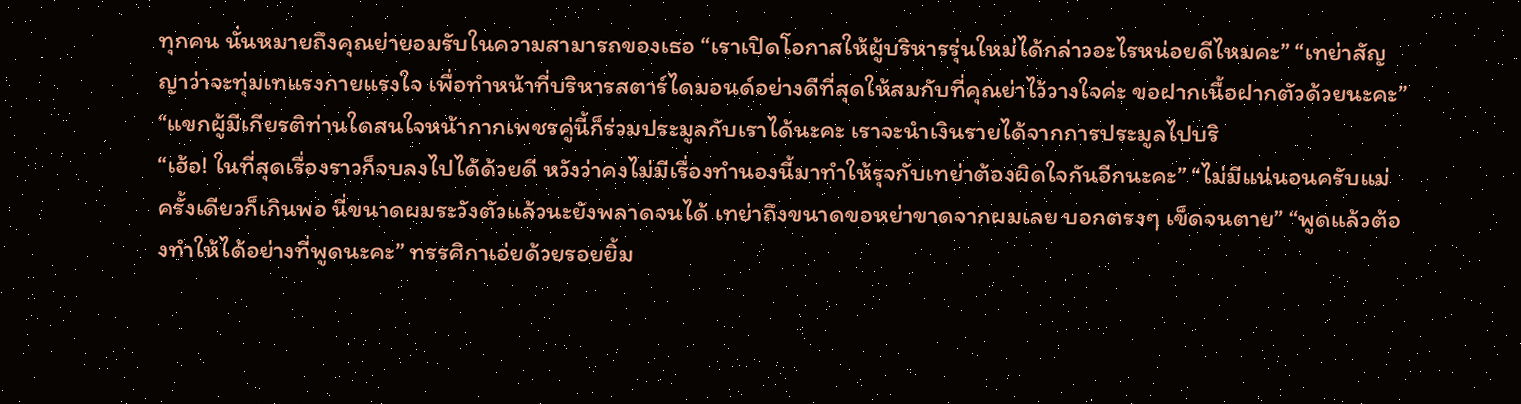ทุกคน นั่นหมายถึงคุณย่ายอมรับในความสามารถของเธอ “เราเปิดโอกาสให้ผู้บริหารรุ่นใหม่ได้กล่าวอะไรหน่อยดีไหมคะ” “เทย่าสัญญาว่าจะทุ่มเทแรงกายแรงใจ เพื่อทำหน้าที่บริหารสตาร์ไดมอนด์อย่างดีที่สุดให้สมกับที่คุณย่าไว้วางใจค่ะ ขอฝากเนื้อฝากตัวด้วยนะคะ” “แขกผู้มีเกียรติท่านใดสนใจหน้ากากเพชรคู่นี้ก็ร่วมประมูลกับเราได้นะคะ เราจะนำเงินรายได้จากการประมูลไปบริ
“เฮ้อ! ในที่สุดเรื่องราวก็จบลงไปได้ด้วยดี หวังว่าคงไม่มีเรื่องทำนองนี้มาทำให้รุจกับเทย่าต้องผิดใจกันอีกนะคะ” “ไม่มีแน่นอนครับแม่ ครั้งเดียวก็เกินพอ นี่ขนาดผมระวังตัวแล้วนะยังพลาดจนได้ เทย่าถึงขนาดขอหย่าขาดจากผมเลย บอกตรงๆ เข็ดจนตาย” “พูดแล้วต้องทำให้ได้อย่างที่พูดนะคะ” ทรรศิกาเอ่ยด้วยรอยยิ้ม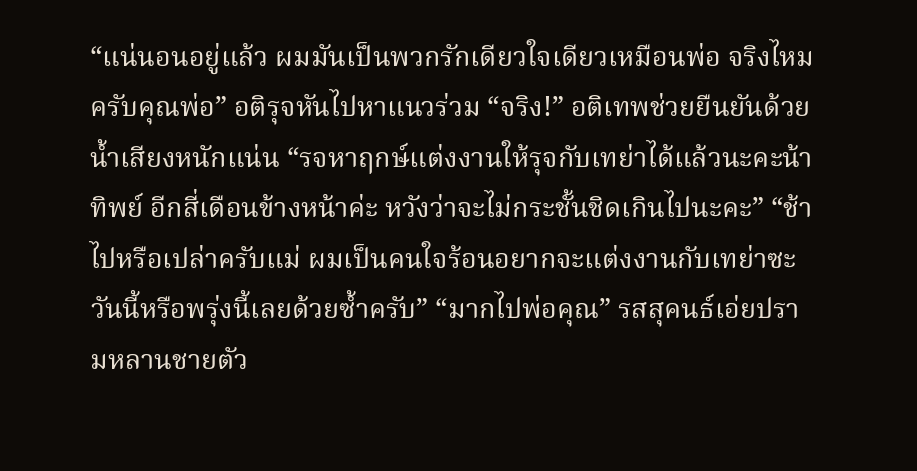“แน่นอนอยู่แล้ว ผมมันเป็นพวกรักเดียวใจเดียวเหมือนพ่อ จริงไหมครับคุณพ่อ” อติรุจหันไปหาแนวร่วม “จริง!” อติเทพช่วยยืนยันด้วยน้ำเสียงหนักแน่น “รจหาฤกษ์แต่งงานให้รุจกับเทย่าได้แล้วนะคะน้าทิพย์ อีกสี่เดือนข้างหน้าค่ะ หวังว่าจะไม่กระชั้นชิดเกินไปนะคะ” “ช้าไปหรือเปล่าครับแม่ ผมเป็นคนใจร้อนอยากจะแต่งงานกับเทย่าซะวันนี้หรือพรุ่งนี้เลยด้วยซ้ำครับ” “มากไปพ่อคุณ” รสสุคนธ์เอ่ยปรามหลานชายตัว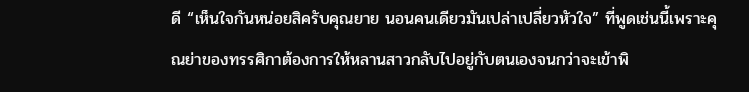ดี “เห็นใจกันหน่อยสิครับคุณยาย นอนคนเดียวมันเปล่าเปลี่ยวหัวใจ” ที่พูดเช่นนี้เพราะคุณย่าของทรรศิกาต้องการให้หลานสาวกลับไปอยู่กับตนเองจนกว่าจะเข้าพิ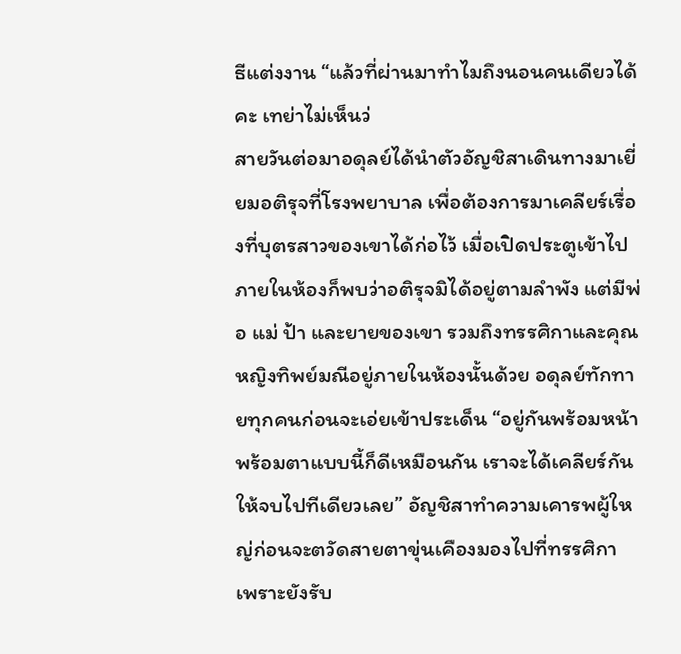ธีแต่งงาน “แล้วที่ผ่านมาทำไมถึงนอนคนเดียวได้คะ เทย่าไม่เห็นว่
สายวันต่อมาอดุลย์ได้นำตัวอัญชิสาเดินทางมาเยี่ยมอติรุจที่โรงพยาบาล เพื่อต้องการมาเคลียร์เรื่องที่บุตรสาวของเขาได้ก่อไว้ เมื่อเปิดประตูเข้าไปภายในห้องก็พบว่าอติรุจมิได้อยู่ตามลำพัง แต่มีพ่อ แม่ ป้า และยายของเขา รวมถึงทรรศิกาและคุณหญิงทิพย์มณีอยู่ภายในห้องนั้นด้วย อดุลย์ทักทายทุกคนก่อนจะเอ่ยเข้าประเด็น “อยู่กันพร้อมหน้าพร้อมตาแบบนี้ก็ดีเหมือนกัน เราจะได้เคลียร์กันให้จบไปทีเดียวเลย” อัญชิสาทำความเคารพผู้ใหญ่ก่อนจะตวัดสายตาขุ่นเคืองมองไปที่ทรรศิกา เพราะยังรับ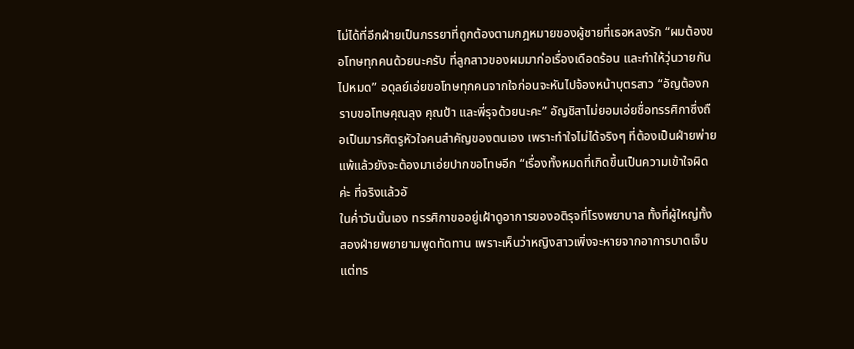ไม่ได้ที่อีกฝ่ายเป็นภรรยาที่ถูกต้องตามกฎหมายของผู้ชายที่เธอหลงรัก “ผมต้องขอโทษทุกคนด้วยนะครับ ที่ลูกสาวของผมมาก่อเรื่องเดือดร้อน และทำให้วุ่นวายกันไปหมด” อดุลย์เอ่ยขอโทษทุกคนจากใจก่อนจะหันไปจ้องหน้าบุตรสาว “อัญต้องกราบขอโทษคุณลุง คุณป้า และพี่รุจด้วยนะคะ” อัญชิสาไม่ยอมเอ่ยชื่อทรรศิกาซึ่งถือเป็นมารศัตรูหัวใจคนสำคัญของตนเอง เพราะทำใจไม่ได้จริงๆ ที่ต้องเป็นฝ่ายพ่ายแพ้แล้วยังจะต้องมาเอ่ยปากขอโทษอีก “เรื่องทั้งหมดที่เกิดขึ้นเป็นความเข้าใจผิดค่ะ ที่จริงแล้วอั
ในค่ำวันนั้นเอง ทรรศิกาขออยู่เฝ้าดูอาการของอติรุจที่โรงพยาบาล ทั้งที่ผู้ใหญ่ทั้งสองฝ่ายพยายามพูดทัดทาน เพราะเห็นว่าหญิงสาวเพิ่งจะหายจากอาการบาดเจ็บ แต่ทร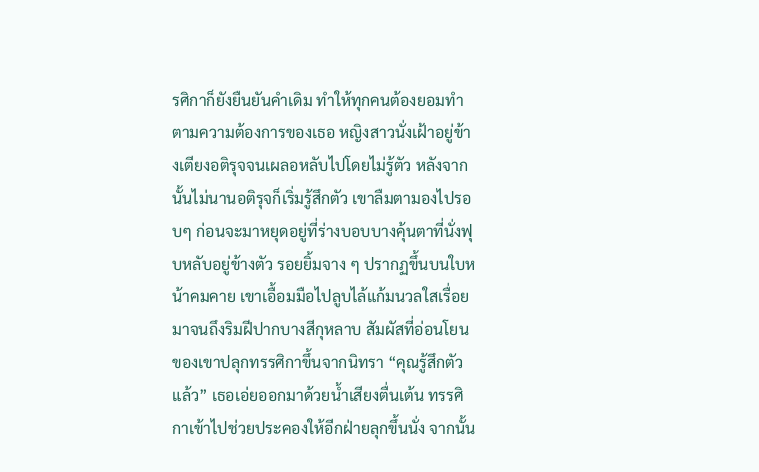รศิกาก็ยังยืนยันคำเดิม ทำให้ทุกคนต้องยอมทำตามความต้องการของเธอ หญิงสาวนั่งเฝ้าอยู่ข้างเตียงอติรุจจนเผลอหลับไปโดยไม่รู้ตัว หลังจากนั้นไม่นานอติรุจก็เริ่มรู้สึกตัว เขาลืมตามองไปรอบๆ ก่อนจะมาหยุดอยู่ที่ร่างบอบบางคุ้นตาที่นั่งฟุบหลับอยู่ข้างตัว รอยยิ้มจาง ๆ ปรากฏขึ้นบนใบหน้าคมคาย เขาเอื้อมมือไปลูบไล้แก้มนวลใสเรื่อยมาจนถึงริมฝีปากบางสีกุหลาบ สัมผัสที่อ่อนโยนของเขาปลุกทรรศิกาขึ้นจากนิทรา “คุณรู้สึกตัวแล้ว” เธอเอ่ยออกมาด้วยน้ำเสียงตื่นเต้น ทรรศิกาเข้าไปช่วยประคองให้อีกฝ่ายลุกขึ้นนั่ง จากนั้น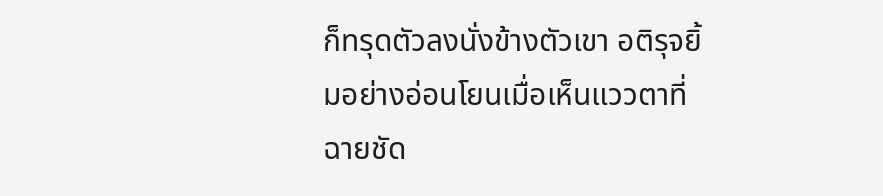ก็ทรุดตัวลงนั่งข้างตัวเขา อติรุจยิ้มอย่างอ่อนโยนเมื่อเห็นแววตาที่ฉายชัด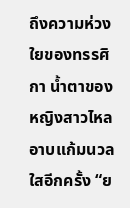ถึงความห่วงใยของทรรศิกา น้ำตาของหญิงสาวไหลอาบแก้มนวลใสอีกครั้ง “ย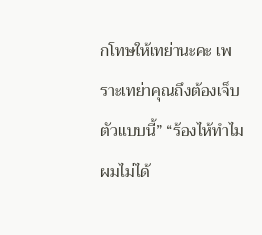กโทษให้เทย่านะคะ เพราะเทย่าคุณถึงต้องเจ็บตัวแบบนี้” “ร้องไห้ทำไม ผมไม่ได้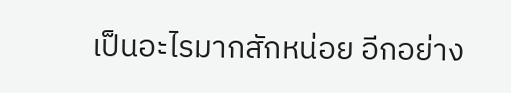เป็นอะไรมากสักหน่อย อีกอย่าง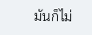มันก็ไม่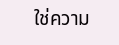ใช่ความ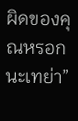ผิดของคุณหรอกนะเทย่า”